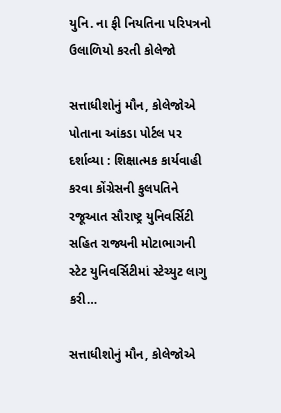યુનિ. ના ફી નિયતિના પરિપત્રનો ઉલાળિયો કરતી કોલેજો

સત્તાધીશોનું મૌન, કોલેજોએ પોતાના આંકડા પોર્ટલ પર દર્શાવ્યા : શિક્ષાત્મક કાર્યવાહી કરવા કોંગ્રેસની કુલપતિને રજૂઆત સૌરાષ્ટ્ર યુનિવર્સિટી સહિત રાજ્યની મોટાભાગની સ્ટેટ યુનિવર્સિટીમાં સ્ટેચ્યુટ લાગુ કરી…

સત્તાધીશોનું મૌન, કોલેજોએ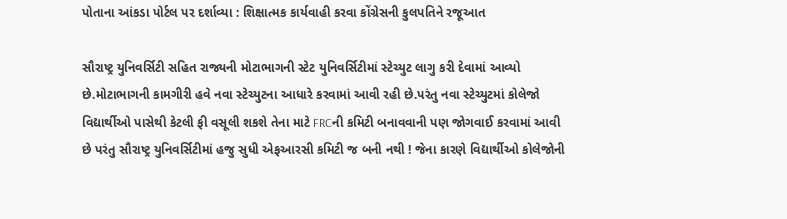પોતાના આંકડા પોર્ટલ પર દર્શાવ્યા : શિક્ષાત્મક કાર્યવાહી કરવા કોંગ્રેસની કુલપતિને રજૂઆત

સૌરાષ્ટ્ર યુનિવર્સિટી સહિત રાજ્યની મોટાભાગની સ્ટેટ યુનિવર્સિટીમાં સ્ટેચ્યુટ લાગુ કરી દેવામાં આવ્યો છે.મોટાભાગની કામગીરી હવે નવા સ્ટેચ્યુટના આધારે કરવામાં આવી રહી છે.પરંતુ નવા સ્ટેચ્યુટમાં કોલેજો વિદ્યાર્થીઓ પાસેથી કેટલી ફી વસૂલી શકશે તેના માટે FRCની કમિટી બનાવવાની પણ જોગવાઈ કરવામાં આવી છે પરંતુ સૌરાષ્ટ્ર યુનિવર્સિટીમાં હજુ સુધી એફઆરસી કમિટી જ બની નથી ! જેના કારણે વિદ્યાર્થીઓ કોલેજોની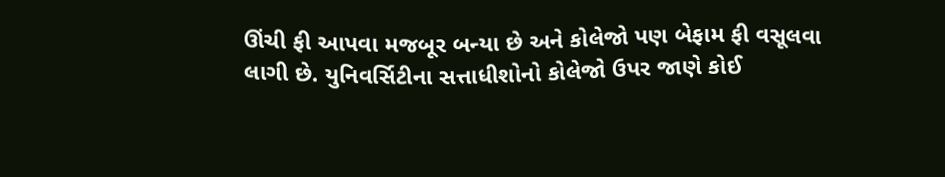ઊંચી ફી આપવા મજબૂર બન્યા છે અને કોલેજો પણ બેફામ ફી વસૂલવા લાગી છે. યુનિવર્સિટીના સત્તાધીશોનો કોલેજો ઉપર જાણે કોઈ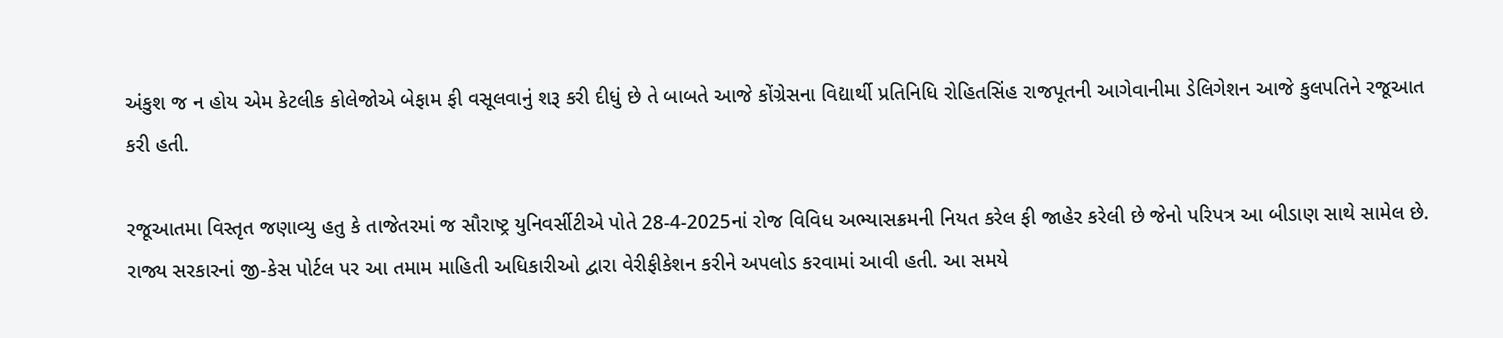અંકુશ જ ન હોય એમ કેટલીક કોલેજોએ બેફામ ફી વસૂલવાનું શરૂ કરી દીધું છે તે બાબતે આજે કોંગ્રેસના વિદ્યાર્થી પ્રતિનિધિ રોહિતસિંહ રાજપૂતની આગેવાનીમા ડેલિગેશન આજે કુલપતિને રજૂઆત કરી હતી.

રજૂઆતમા વિસ્તૃત જણાવ્યુ હતુ કે તાજેતરમાં જ સૌરાષ્ટ્ર યુનિવર્સીટીએ પોતે 28-4-2025નાં રોજ વિવિધ અભ્યાસક્રમની નિયત કરેલ ફી જાહેર કરેલી છે જેનો પરિપત્ર આ બીડાણ સાથે સામેલ છે. રાજ્ય સરકારનાં જી-કેસ પોર્ટલ પર આ તમામ માહિતી અધિકારીઓ દ્વારા વેરીફીકેશન કરીને અપલોડ કરવામાં આવી હતી. આ સમયે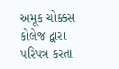અમૂક ચોક્કસ કોલેજ દ્વારા પરિપત્ર કરતા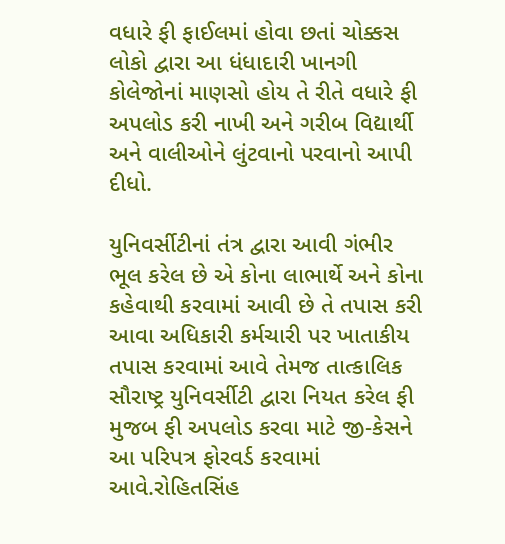વધારે ફી ફાઈલમાં હોવા છતાં ચોક્કસ લોકો દ્વારા આ ધંધાદારી ખાનગી કોલેજોનાં માણસો હોય તે રીતે વધારે ફી અપલોડ કરી નાખી અને ગરીબ વિદ્યાર્થી અને વાલીઓને લુંટવાનો પરવાનો આપી દીધો.

યુનિવર્સીટીનાં તંત્ર દ્વારા આવી ગંભીર ભૂલ કરેલ છે એ કોના લાભાર્થે અને કોના કહેવાથી કરવામાં આવી છે તે તપાસ કરી આવા અધિકારી કર્મચારી પર ખાતાકીય તપાસ કરવામાં આવે તેમજ તાત્કાલિક સૌરાષ્ટ્ર યુનિવર્સીટી દ્વારા નિયત કરેલ ફી મુજબ ફી અપલોડ કરવા માટે જી-કેસને આ પરિપત્ર ફોરવર્ડ કરવામાં આવે.રોહિતસિંહ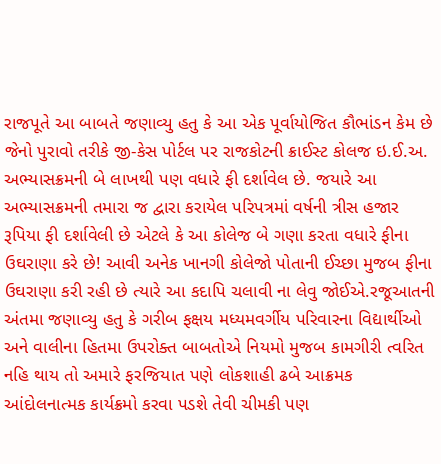રાજપૂતે આ બાબતે જણાવ્યુ હતુ કે આ એક પૂર્વાયોજિત કૌભાંડન કેમ છે જેનો પુરાવો તરીકે જી-કેસ પોર્ટલ પર રાજકોટની ક્રાઈસ્ટ કોલજ ઇ.ઈ.અ. અભ્યાસક્રમની બે લાખથી પણ વધારે ફી દર્શાવેલ છે. જયારે આ અભ્યાસક્રમની તમારા જ દ્વારા કરાયેલ પરિપત્રમાં વર્ષની ત્રીસ હજાર રૂપિયા ફી દર્શાવેલી છે એટલે કે આ કોલેજ બે ગણા કરતા વધારે ફીના ઉઘરાણા કરે છે! આવી અનેક ખાનગી કોલેજો પોતાની ઈચ્છા મુજબ ફીના ઉઘરાણા કરી રહી છે ત્યારે આ કદાપિ ચલાવી ના લેવુ જોઈએ.રજૂઆતની અંતમા જણાવ્યુ હતુ કે ગરીબ ફક્ષય મધ્યમવર્ગીય પરિવારના વિદ્યાર્થીઓ અને વાલીના હિતમા ઉપરોક્ત બાબતોએ નિયમો મુજબ કામગીરી ત્વરિત નહિ થાય તો અમારે ફરજિયાત પણે લોકશાહી ઢબે આક્રમક આંદોલનાત્મક કાર્યક્રમો કરવા પડશે તેવી ચીમકી પણ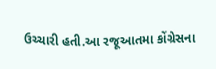ઉચ્ચારી હતી.આ રજૂઆતમા કોંગ્રેસના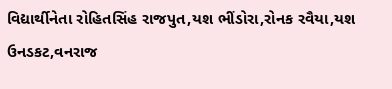વિદ્યાર્થીનેતા રોહિતસિંહ રાજપુત,યશ ભીંડોરા,રોનક રવૈયા,યશ ઉનડકટ,વનરાજ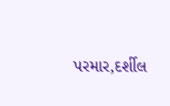પરમાર,દર્શીલ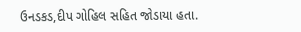ઉનડકડ,દીપ ગોહિલ સહિત જોડાયા હતા.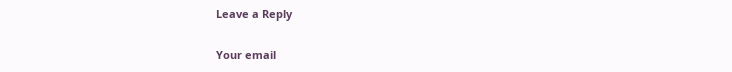Leave a Reply

Your email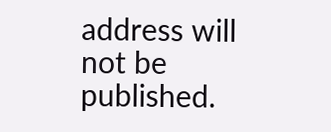address will not be published.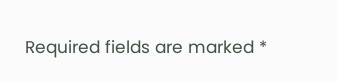Required fields are marked *